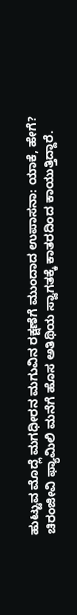ಹುಟ್ಟುವ ಮೊದ್ಲೆ ಮಗಧೀರನ ಮಗುವಿನ ರಕ್ಷಣೆಗೆ ಮುಂದಾದ ಉಪಾಸನಾ: ಯಾಕೆ, ಹೇಗೆ?
ಚಿರಂಜೀವಿ ಫ್ಯಾಮಿಲಿ ಮನೆಗೆ ಹೊಸ ಅತಿಥಿಯ ಸ್ವಾಗತಕ್ಕೆ ಕಾತರದಿಂದ ಕಾಯುತ್ತಿದ್ದಾರೆ.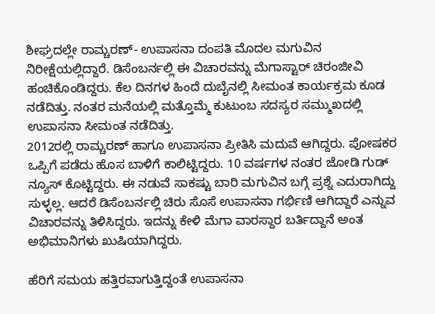ಶೀಘ್ರದಲ್ಲೇ ರಾಮ್ಚರಣ್- ಉಪಾಸನಾ ದಂಪತಿ ಮೊದಲ ಮಗುವಿನ ನಿರೀಕ್ಷೆಯಲ್ಲಿದ್ದಾರೆ. ಡಿಸೆಂಬರ್ನಲ್ಲಿ ಈ ವಿಚಾರವನ್ನು ಮೆಗಾಸ್ಟಾರ್ ಚಿರಂಜೀವಿ ಹಂಚಿಕೊಂಡಿದ್ದರು. ಕೆಲ ದಿನಗಳ ಹಿಂದೆ ದುಬೈನಲ್ಲಿ ಸೀಮಂತ ಕಾರ್ಯಕ್ರಮ ಕೂಡ ನಡೆದಿತ್ತು. ನಂತರ ಮನೆಯಲ್ಲಿ ಮತ್ತೊಮ್ಮೆ ಕುಟುಂಬ ಸದಸ್ಯರ ಸಮ್ಮುಖದಲ್ಲಿ ಉಪಾಸನಾ ಸೀಮಂತ ನಡೆದಿತ್ತು.
2012ರಲ್ಲಿ ರಾಮ್ಚರಣ್ ಹಾಗೂ ಉಪಾಸನಾ ಪ್ರೀತಿಸಿ ಮದುವೆ ಆಗಿದ್ದರು. ಪೋಷಕರ ಒಪ್ಪಿಗೆ ಪಡೆದು ಹೊಸ ಬಾಳಿಗೆ ಕಾಲಿಟ್ಟಿದ್ದರು. 10 ವರ್ಷಗಳ ನಂತರ ಜೋಡಿ ಗುಡ್ ನ್ಯೂಸ್ ಕೊಟ್ಟಿದ್ದರು. ಈ ನಡುವೆ ಸಾಕಷ್ಟು ಬಾರಿ ಮಗುವಿನ ಬಗ್ಗೆ ಪ್ರಶ್ನೆ ಎದುರಾಗಿದ್ದು ಸುಳ್ಳಲ್ಲ. ಆದರೆ ಡಿಸೆಂಬರ್ನಲ್ಲಿ ಚಿರು ಸೊಸೆ ಉಪಾಸನಾ ಗರ್ಭಿಣಿ ಆಗಿದ್ದಾರೆ ಎನ್ನುವ ವಿಚಾರವನ್ನು ತಿಳಿಸಿದ್ದರು. ಇದನ್ನು ಕೇಳಿ ಮೆಗಾ ವಾರಸ್ದಾರ ಬರ್ತಿದ್ದಾನೆ ಅಂತ ಅಭಿಮಾನಿಗಳು ಖುಷಿಯಾಗಿದ್ದರು.

ಹೆರಿಗೆ ಸಮಯ ಹತ್ತಿರವಾಗುತ್ತಿದ್ದಂತೆ ಉಪಾಸನಾ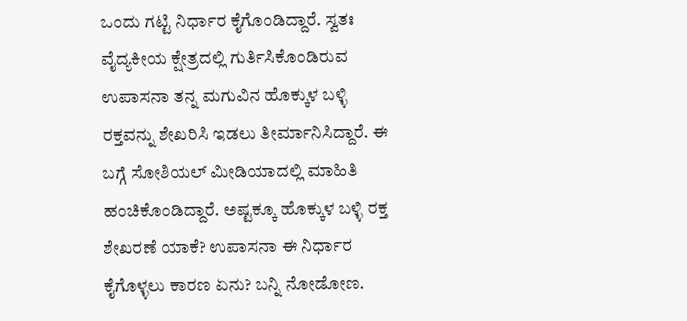ಒಂದು ಗಟ್ಟಿ ನಿರ್ಧಾರ ಕೈಗೊಂಡಿದ್ದಾರೆ. ಸ್ವತಃ ವೈದ್ಯಕೀಯ ಕ್ಷೇತ್ರದಲ್ಲಿ ಗುರ್ತಿಸಿಕೊಂಡಿರುವ ಉಪಾಸನಾ ತನ್ನ ಮಗುವಿನ ಹೊಕ್ಕುಳ ಬಳ್ಳಿ ರಕ್ತವನ್ನು ಶೇಖರಿಸಿ ಇಡಲು ತೀರ್ಮಾನಿಸಿದ್ದಾರೆ. ಈ ಬಗ್ಗೆ ಸೋಶಿಯಲ್ ಮೀಡಿಯಾದಲ್ಲಿ ಮಾಹಿತಿ ಹಂಚಿಕೊಂಡಿದ್ದಾರೆ. ಅಷ್ಟಕ್ಕೂ ಹೊಕ್ಕುಳ ಬಳ್ಳಿ ರಕ್ತ ಶೇಖರಣೆ ಯಾಕೆ? ಉಪಾಸನಾ ಈ ನಿರ್ಧಾರ ಕೈಗೊಳ್ಳಲು ಕಾರಣ ಏನು? ಬನ್ನಿ ನೋಡೋಣ.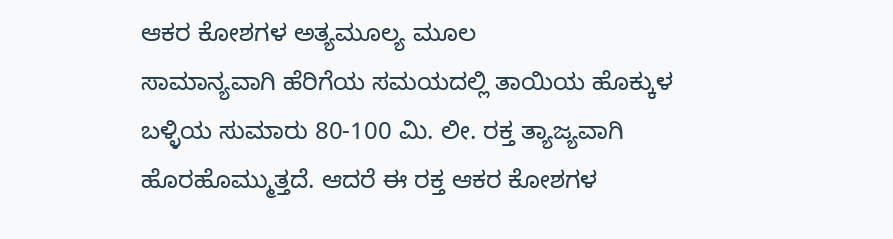ಆಕರ ಕೋಶಗಳ ಅತ್ಯಮೂಲ್ಯ ಮೂಲ
ಸಾಮಾನ್ಯವಾಗಿ ಹೆರಿಗೆಯ ಸಮಯದಲ್ಲಿ ತಾಯಿಯ ಹೊಕ್ಕುಳ ಬಳ್ಳಿಯ ಸುಮಾರು 80-100 ಮಿ. ಲೀ. ರಕ್ತ ತ್ಯಾಜ್ಯವಾಗಿ ಹೊರಹೊಮ್ಮುತ್ತದೆ. ಆದರೆ ಈ ರಕ್ತ ಆಕರ ಕೋಶಗಳ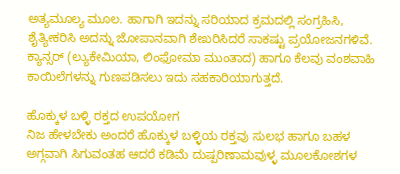ಅತ್ಯಮೂಲ್ಯ ಮೂಲ. ಹಾಗಾಗಿ ಇದನ್ನು ಸರಿಯಾದ ಕ್ರಮದಲ್ಲಿ ಸಂಗ್ರಹಿಸಿ, ಶೈತ್ಯೀಕರಿಸಿ ಅದನ್ನು ಜೋಪಾನವಾಗಿ ಶೇಖರಿಸಿದರೆ ಸಾಕಷ್ಟು ಪ್ರಯೋಜನಗಳಿವೆ. ಕ್ಯಾನ್ಸರ್ (ಲ್ಯುಕೇಮಿಯಾ, ಲಿಂಫೋಮಾ ಮುಂತಾದ) ಹಾಗೂ ಕೆಲವು ವಂಶವಾಹಿ ಕಾಯಿಲೆಗಳನ್ನು ಗುಣಪಡಿಸಲು ಇದು ಸಹಕಾರಿಯಾಗುತ್ತದೆ.

ಹೊಕ್ಕುಳ ಬಳ್ಳಿ ರಕ್ತದ ಉಪಯೋಗ
ನಿಜ ಹೇಳಬೇಕು ಅಂದರೆ ಹೊಕ್ಕುಳ ಬಳ್ಳಿಯ ರಕ್ತವು ಸುಲಭ ಹಾಗೂ ಬಹಳ ಅಗ್ಗವಾಗಿ ಸಿಗುವಂತಹ ಆದರೆ ಕಡಿಮೆ ದುಷ್ಪರಿಣಾಮವುಳ್ಳ ಮೂಲಕೋಶಗಳ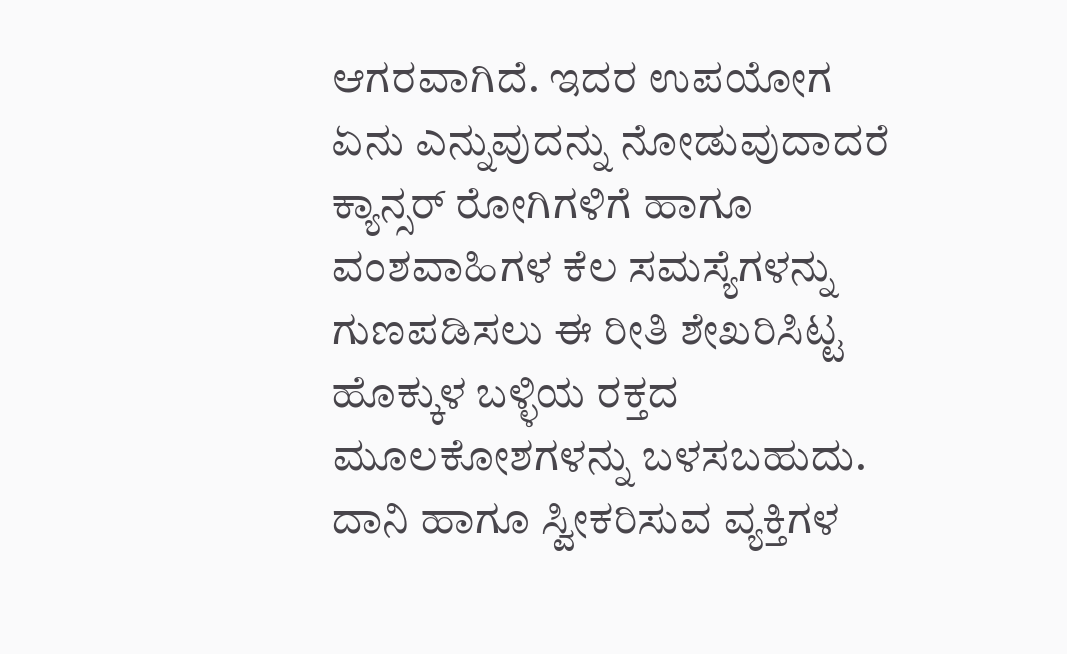ಆಗರವಾಗಿದೆ. ಇದರ ಉಪಯೋಗ ಏನು ಎನ್ನುವುದನ್ನು ನೋಡುವುದಾದರೆ ಕ್ಯಾನ್ಸರ್ ರೋಗಿಗಳಿಗೆ ಹಾಗೂ ವಂಶವಾಹಿಗಳ ಕೆಲ ಸಮಸ್ಯೆಗಳನ್ನು ಗುಣಪಡಿಸಲು ಈ ರೀತಿ ಶೇಖರಿಸಿಟ್ಟ ಹೊಕ್ಕುಳ ಬಳ್ಳಿಯ ರಕ್ತದ ಮೂಲಕೋಶಗಳನ್ನು ಬಳಸಬಹುದು. ದಾನಿ ಹಾಗೂ ಸ್ವೀಕರಿಸುವ ವ್ಯಕ್ತಿಗಳ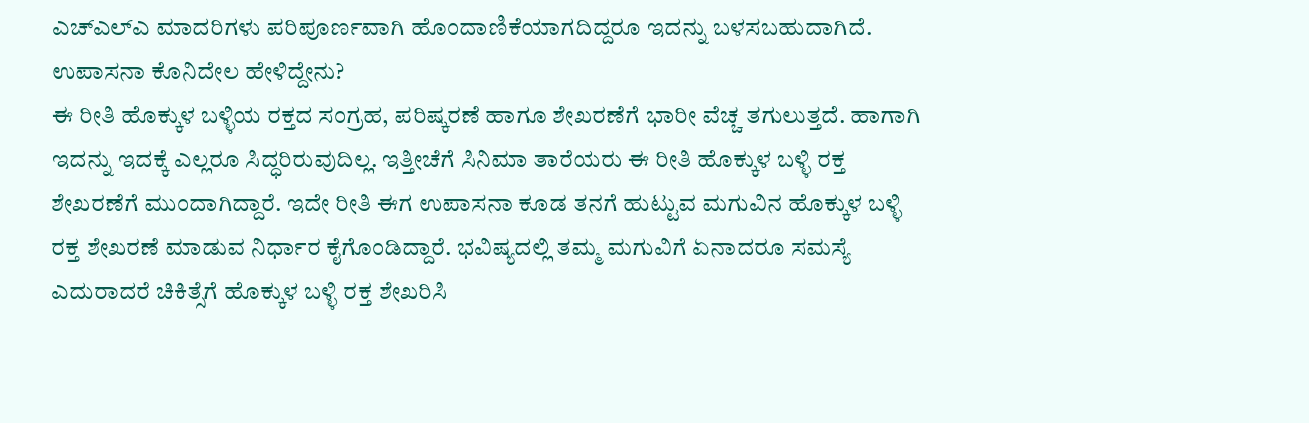ಎಚ್ಎಲ್ಎ ಮಾದರಿಗಳು ಪರಿಪೂರ್ಣವಾಗಿ ಹೊಂದಾಣಿಕೆಯಾಗದಿದ್ದರೂ ಇದನ್ನು ಬಳಸಬಹುದಾಗಿದೆ.
ಉಪಾಸನಾ ಕೊನಿದೇಲ ಹೇಳಿದ್ದೇನು?
ಈ ರೀತಿ ಹೊಕ್ಕುಳ ಬಳ್ಳಿಯ ರಕ್ತದ ಸಂಗ್ರಹ, ಪರಿಷ್ಕರಣೆ ಹಾಗೂ ಶೇಖರಣೆಗೆ ಭಾರೀ ವೆಚ್ಚ ತಗುಲುತ್ತದೆ. ಹಾಗಾಗಿ ಇದನ್ನು ಇದಕ್ಕೆ ಎಲ್ಲರೂ ಸಿದ್ಧರಿರುವುದಿಲ್ಲ. ಇತ್ತೀಚೆಗೆ ಸಿನಿಮಾ ತಾರೆಯರು ಈ ರೀತಿ ಹೊಕ್ಕುಳ ಬಳ್ಳಿ ರಕ್ತ ಶೇಖರಣೆಗೆ ಮುಂದಾಗಿದ್ದಾರೆ. ಇದೇ ರೀತಿ ಈಗ ಉಪಾಸನಾ ಕೂಡ ತನಗೆ ಹುಟ್ಟುವ ಮಗುವಿನ ಹೊಕ್ಕುಳ ಬಳ್ಳಿ ರಕ್ತ ಶೇಖರಣೆ ಮಾಡುವ ನಿರ್ಧಾರ ಕೈಗೊಂಡಿದ್ದಾರೆ. ಭವಿಷ್ಯದಲ್ಲಿ ತಮ್ಮ ಮಗುವಿಗೆ ಏನಾದರೂ ಸಮಸ್ಯೆ ಎದುರಾದರೆ ಚಿಕಿತ್ಸೆಗೆ ಹೊಕ್ಕುಳ ಬಳ್ಳಿ ರಕ್ತ ಶೇಖರಿಸಿ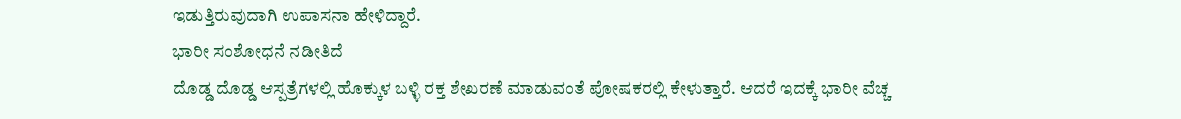ಇಡುತ್ತಿರುವುದಾಗಿ ಉಪಾಸನಾ ಹೇಳಿದ್ದಾರೆ.
ಭಾರೀ ಸಂಶೋಧನೆ ನಡೀತಿದೆ
ದೊಡ್ಡ ದೊಡ್ಡ ಆಸ್ಪತ್ರೆಗಳಲ್ಲಿ ಹೊಕ್ಕುಳ ಬಳ್ಳಿ ರಕ್ತ ಶೇಖರಣೆ ಮಾಡುವಂತೆ ಪೋಷಕರಲ್ಲಿ ಕೇಳುತ್ತಾರೆ. ಆದರೆ ಇದಕ್ಕೆ ಭಾರೀ ವೆಚ್ಚ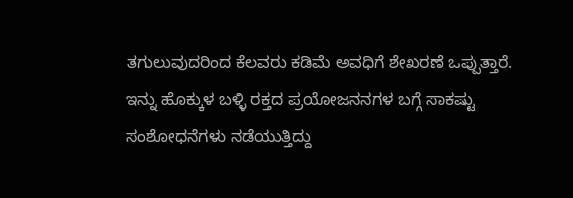ತಗುಲುವುದರಿಂದ ಕೆಲವರು ಕಡಿಮೆ ಅವಧಿಗೆ ಶೇಖರಣೆ ಒಪ್ಪುತ್ತಾರೆ. ಇನ್ನು ಹೊಕ್ಕುಳ ಬಳ್ಳಿ ರಕ್ತದ ಪ್ರಯೋಜನನಗಳ ಬಗ್ಗೆ ಸಾಕಷ್ಟು ಸಂಶೋಧನೆಗಳು ನಡೆಯುತ್ತಿದ್ದು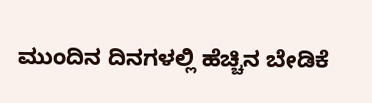ಮುಂದಿನ ದಿನಗಳಲ್ಲಿ ಹೆಚ್ಚಿನ ಬೇಡಿಕೆ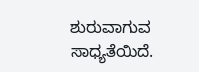ಶುರುವಾಗುವ ಸಾಧ್ಯತೆಯಿದೆ.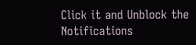Click it and Unblock the Notifications